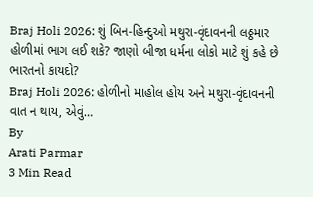Braj Holi 2026: શું બિન-હિન્દુઓ મથુરા-વૃંદાવનની લઠ્ઠમાર હોળીમાં ભાગ લઈ શકે? જાણો બીજા ધર્મના લોકો માટે શું કહે છે ભારતનો કાયદો?
Braj Holi 2026: હોળીનો માહોલ હોય અને મથુરા-વૃંદાવનની વાત ન થાય, એવું…
By
Arati Parmar
3 Min Read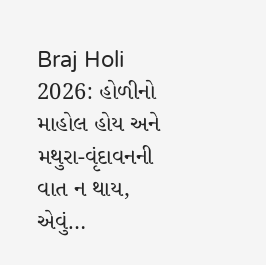Braj Holi 2026: હોળીનો માહોલ હોય અને મથુરા-વૃંદાવનની વાત ન થાય, એવું…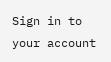Sign in to your account